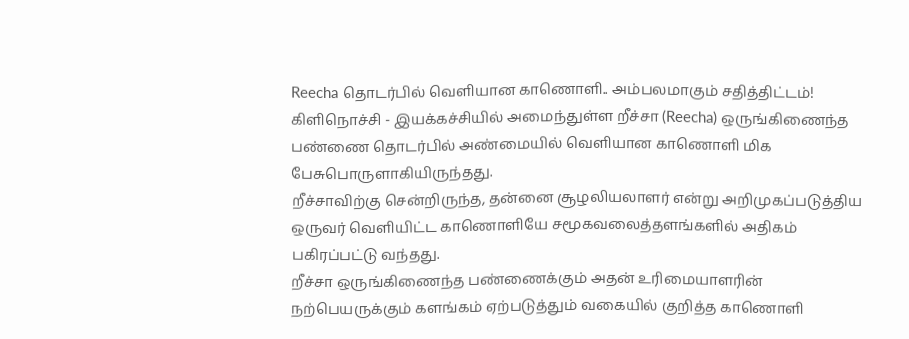Reecha தொடர்பில் வெளியான காணொளி.. அம்பலமாகும் சதித்திட்டம்!
கிளிநொச்சி - இயக்கச்சியில் அமைந்துள்ள றீச்சா (Reecha) ஒருங்கிணைந்த பண்ணை தொடர்பில் அண்மையில் வெளியான காணொளி மிக பேசுபொருளாகியிருந்தது.
றீச்சாவிற்கு சென்றிருந்த, தன்னை சூழலியலாளர் என்று அறிமுகப்படுத்திய ஒருவர் வெளியிட்ட காணொளியே சமூகவலைத்தளங்களில் அதிகம் பகிரப்பட்டு வந்தது.
றீச்சா ஒருங்கிணைந்த பண்ணைக்கும் அதன் உரிமையாளரின் நற்பெயருக்கும் களங்கம் ஏற்படுத்தும் வகையில் குறித்த காணொளி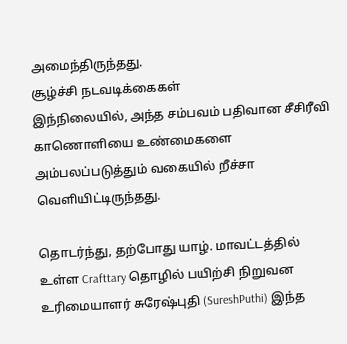அமைந்திருந்தது.
சூழ்ச்சி நடவடிக்கைகள்
இந்நிலையில், அந்த சம்பவம் பதிவான சீசிரீவி காணொளியை உண்மைகளை அம்பலப்படுத்தும் வகையில் றீச்சா வெளியிட்டிருந்தது.

தொடர்ந்து, தற்போது யாழ். மாவட்டத்தில் உள்ள Crafttary தொழில் பயிற்சி நிறுவன உரிமையாளர் சுரேஷ்புதி (SureshPuthi) இந்த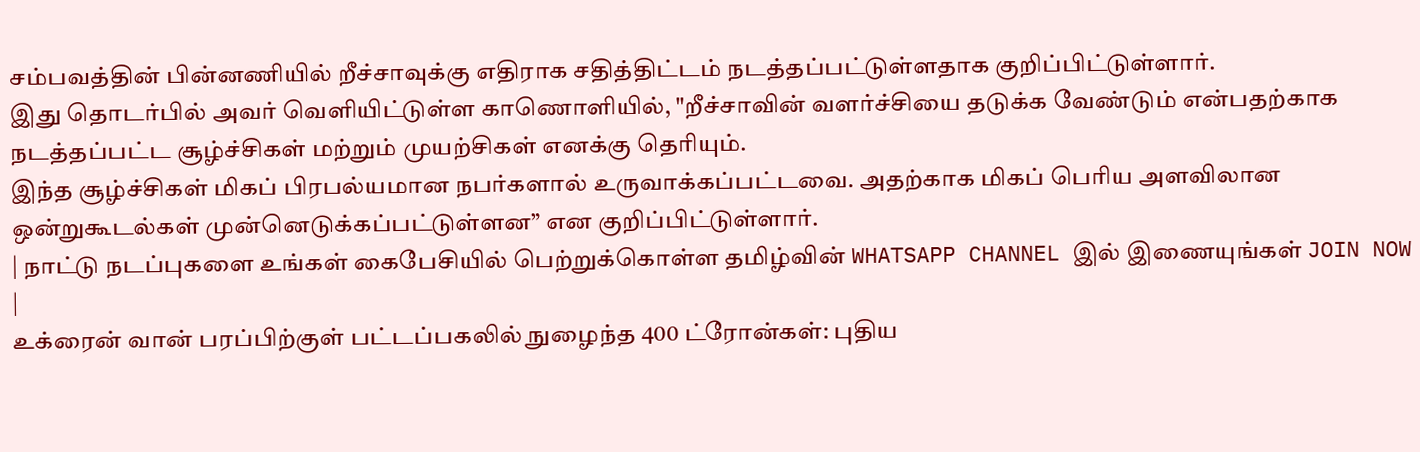சம்பவத்தின் பின்னணியில் றீச்சாவுக்கு எதிராக சதித்திட்டம் நடத்தப்பட்டுள்ளதாக குறிப்பிட்டுள்ளார்.
இது தொடர்பில் அவர் வெளியிட்டுள்ள காணொளியில், "றீச்சாவின் வளர்ச்சியை தடுக்க வேண்டும் என்பதற்காக நடத்தப்பட்ட சூழ்ச்சிகள் மற்றும் முயற்சிகள் எனக்கு தெரியும்.
இந்த சூழ்ச்சிகள் மிகப் பிரபல்யமான நபர்களால் உருவாக்கப்பட்டவை. அதற்காக மிகப் பெரிய அளவிலான ஒன்றுகூடல்கள் முன்னெடுக்கப்பட்டுள்ளன” என குறிப்பிட்டுள்ளார்.
| நாட்டு நடப்புகளை உங்கள் கைபேசியில் பெற்றுக்கொள்ள தமிழ்வின் WHATSAPP CHANNEL இல் இணையுங்கள் JOIN NOW |
உக்ரைன் வான் பரப்பிற்குள் பட்டப்பகலில் நுழைந்த 400 ட்ரோன்கள்: புதிய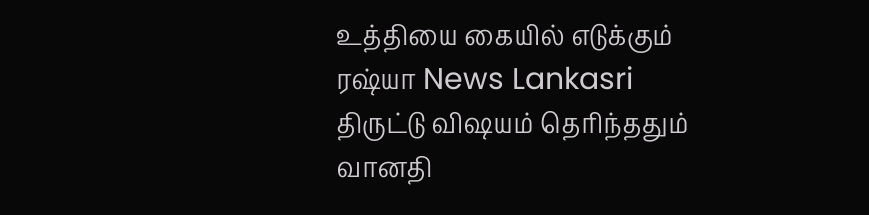உத்தியை கையில் எடுக்கும் ரஷ்யா News Lankasri
திருட்டு விஷயம் தெரிந்ததும் வானதி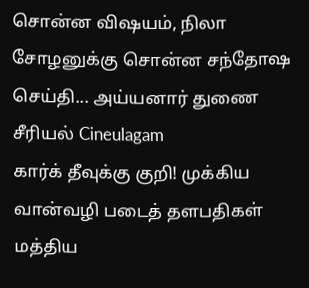சொன்ன விஷயம், நிலா சோழனுக்கு சொன்ன சந்தோஷ செய்தி... அய்யனார் துணை சீரியல் Cineulagam
கார்க் தீவுக்கு குறி! முக்கிய வான்வழி படைத் தளபதிகள் மத்திய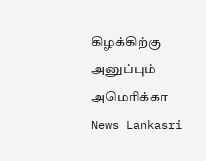கிழக்கிற்கு அனுப்பும் அமெரிக்கா News Lankasri